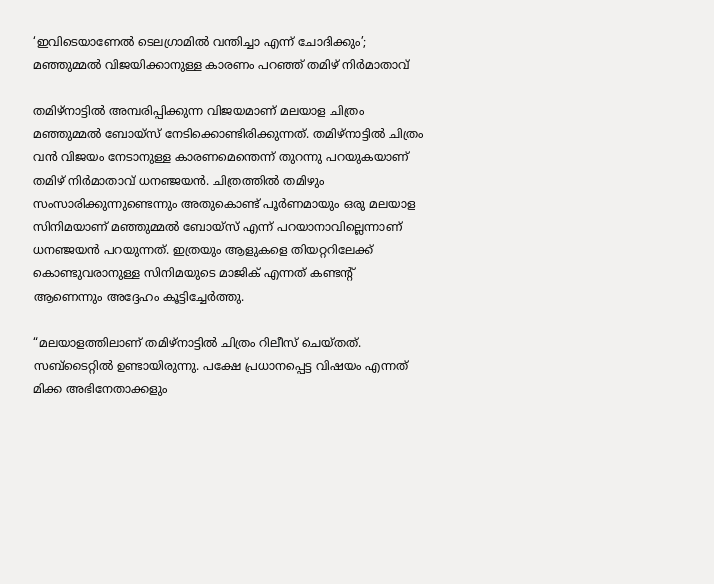‘ഇവിടെയാണേൽ ടെലഗ്രാമിൽ വന്തിച്ചാ എന്ന് ചോദിക്കും’; മഞ്ഞുമ്മൽ വിജയിക്കാനുള്ള കാരണം പറഞ്ഞ് തമിഴ് നി‍ർമാതാവ്

തമിഴ്നാട്ടിൽ അമ്പരിപ്പിക്കുന്ന വിജയമാണ് മലയാള ചിത്രം മഞ്ഞുമ്മൽ ബോയ്സ് നേടിക്കൊണ്ടിരിക്കുന്നത്. തമിഴ്നാട്ടിൽ ചിത്രം വൻ വിജയം നേടാനുള്ള കാരണമെന്തെന്ന് തുറന്നു പറയുകയാണ് തമിഴ് നിർമാതാവ് ധനഞ്ജയൻ. ചിത്രത്തിൽ തമിഴും സംസാരിക്കുന്നുണ്ടെന്നും അതുകൊണ്ട് പൂർണമായും ഒരു മലയാള സിനിമയാണ് മഞ്ഞുമ്മല്‍ ബോയ്സ് എന്ന് പറയാനാവില്ലെന്നാണ് ധനഞ്ജയൻ പറയുന്നത്. ഇത്രയും ആളുകളെ തിയറ്ററിലേക്ക് കൊണ്ടുവരാനുള്ള സിനിമയുടെ മാജിക് എന്നത് കണ്ടന്റ് ആണെന്നും അദ്ദേഹം കൂട്ടിച്ചേര്‍ത്തു.

“മലയാളത്തിലാണ് തമിഴ്നാട്ടിൽ ചിത്രം റിലീസ് ചെയ്തത്. സബ്ടൈറ്റിൽ ഉണ്ടായിരുന്നു. പക്ഷേ പ്രധാനപ്പെട്ട വിഷയം എന്നത് മിക്ക അഭിനേതാക്കളും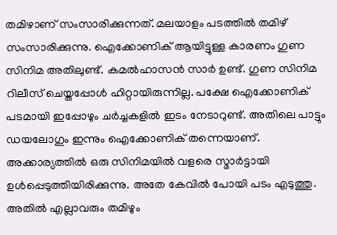തമിഴാണ് സംസാരിക്കുന്നത്. മലയാളം പടത്തിൽ തമിഴ് സംസാരിക്കുന്നു. ഐക്കോണിക് ആയിട്ടുള്ള കാരണം ഗുണ സിനിമ അതിലുണ്ട്. കമൽഹാസൻ സാർ ഉണ്ട്. ഗുണ സിനിമ റിലീസ് ചെയ്തപ്പോൾ ഹിറ്റായിരുന്നില്ല. പക്ഷേ ഐക്കോണിക് പടമായി ഇപ്പോഴും ചർച്ചകളിൽ ഇടം നേടാറുണ്ട്. അതിലെ പാട്ടും ഡയലോഗും ഇന്നും ഐക്കോണിക് തന്നെയാണ്. അക്കാര്യത്തിൽ ഒരു സിനിമയിൽ വളരെ സ്മാർട്ടായി ഉൾപ്പെടുത്തിയിരിക്കുന്നു. അതേ കേവിൽ പോയി പടം എടുത്തു. അതിൽ എല്ലാവരും തമിഴും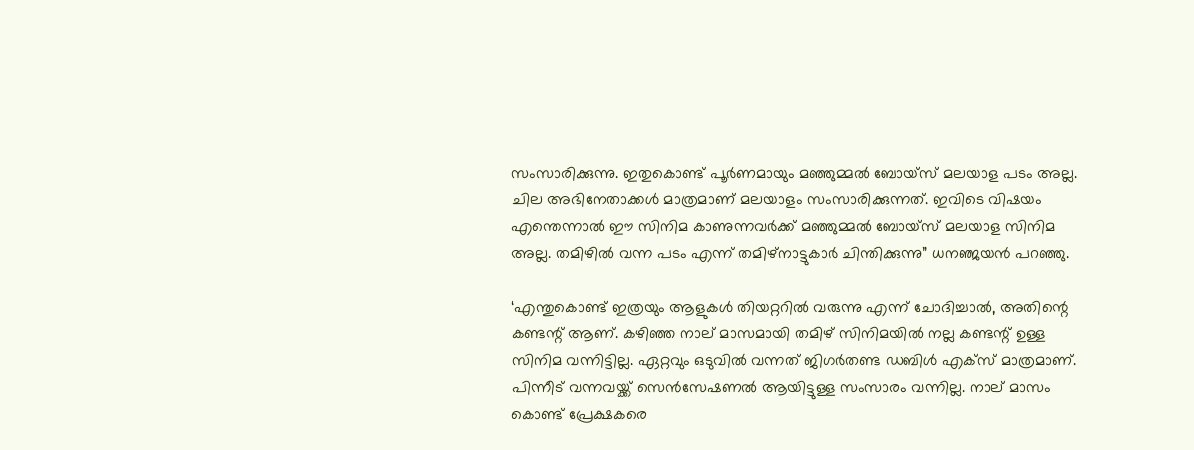സംസാരിക്കുന്നു. ഇതുകൊണ്ട് പൂർണമായും മഞ്ഞുമ്മൽ ബോയ്സ് മലയാള പടം അല്ല. ചില അഭിനേതാക്കൾ മാത്രമാണ് മലയാളം സംസാരിക്കുന്നത്. ഇവിടെ വിഷയം എന്തെന്നാൽ ഈ സിനിമ കാണുന്നവർക്ക് മഞ്ഞുമ്മൽ ബോയ്സ് മലയാള സിനിമ അല്ല. തമിഴിൽ വന്ന പടം എന്ന് തമിഴ്നാട്ടുകാർ ചിന്തിക്കുന്നു” ധനഞ്ജയൻ പറഞ്ഞു.

‘എന്തുകൊണ്ട് ഇത്രയും ആളുകൾ തിയറ്ററിൽ വരുന്നു എന്ന് ചോദിച്ചാൽ, അതിന്റെ കണ്ടന്റ് ആണ്. കഴിഞ്ഞ നാല് മാസമായി തമിഴ് സിനിമയിൽ നല്ല കണ്ടന്റ് ഉള്ള സിനിമ വന്നിട്ടില്ല. ഏറ്റവും ഒടുവിൽ വന്നത് ജിഗർതണ്ട ഡബിൾ എക്സ് മാത്രമാണ്. പിന്നീട് വന്നവയ്ക്ക് സെൻസേഷണൽ ആയിട്ടുള്ള സംസാരം വന്നില്ല. നാല് മാസം കൊണ്ട് പ്രേക്ഷകരെ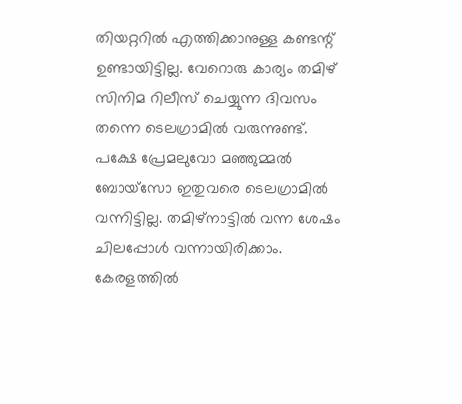തിയറ്ററിൽ എത്തിക്കാനുള്ള കണ്ടന്റ് ഉണ്ടായിട്ടില്ല. വേറൊരു കാര്യം തമിഴ് സിനിമ റിലീസ് ചെയ്യുന്ന ദിവസം തന്നെ ടെലഗ്രാമിൽ വരുന്നുണ്ട്. പക്ഷേ പ്രേമലുവോ മഞ്ഞുമ്മൽ ബോയ്സോ ഇതുവരെ ടെലഗ്രാമിൽ വന്നിട്ടില്ല. തമിഴ്നാട്ടിൽ വന്ന ശേഷം ചിലപ്പോൾ വന്നായിരിക്കാം. കേരളത്തിൽ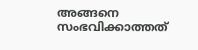അങ്ങനെ സംഭവിക്കാത്തത്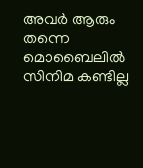അവർ ആരും തന്നെ മൊബൈലിൽ സിനിമ കണ്ടില്ല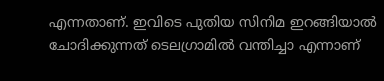എന്നതാണ്. ഇവിടെ പുതിയ സിനിമ ഇറങ്ങിയാൽ ചോദിക്കുന്നത് ടെലഗ്രാമിൽ വന്തിച്ചാ എന്നാണ്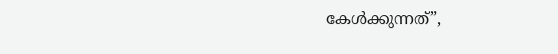കേൾക്കുന്നത്”,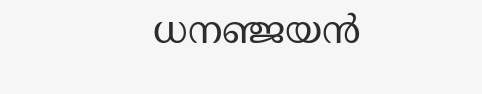ധനഞ്ജയൻ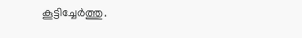കൂട്ടിച്ചേര്‍ത്തു.